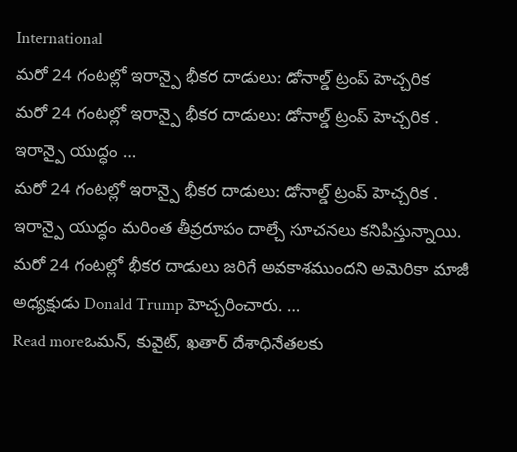International
మరో 24 గంటల్లో ఇరాన్పై భీకర దాడులు: డోనాల్డ్ ట్రంప్ హెచ్చరిక
మరో 24 గంటల్లో ఇరాన్పై భీకర దాడులు: డోనాల్డ్ ట్రంప్ హెచ్చరిక . ఇరాన్పై యుద్ధం …
మరో 24 గంటల్లో ఇరాన్పై భీకర దాడులు: డోనాల్డ్ ట్రంప్ హెచ్చరిక . ఇరాన్పై యుద్ధం మరింత తీవ్రరూపం దాల్చే సూచనలు కనిపిస్తున్నాయి. మరో 24 గంటల్లో భీకర దాడులు జరిగే అవకాశముందని అమెరికా మాజీ అధ్యక్షుడు Donald Trump హెచ్చరించారు. …
Read moreఒమన్, కువైట్, ఖతార్ దేశాధినేతలకు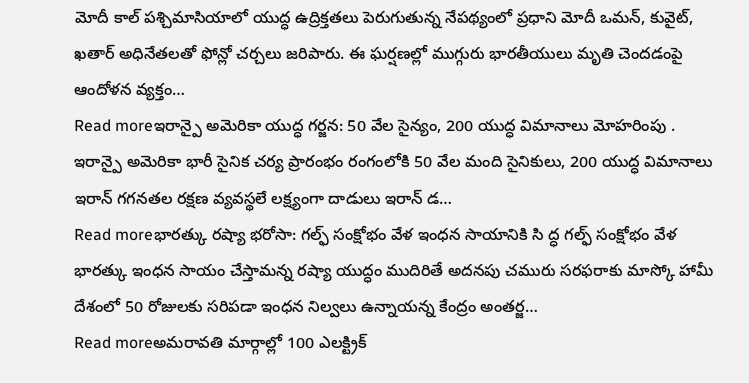మోదీ కాల్ పశ్చిమాసియాలో యుద్ధ ఉద్రిక్తతలు పెరుగుతున్న నేపథ్యంలో ప్రధాని మోదీ ఒమన్, కువైట్, ఖతార్ అధినేతలతో ఫోన్లో చర్చలు జరిపారు. ఈ ఘర్షణల్లో ముగ్గురు భారతీయులు మృతి చెందడంపై ఆందోళన వ్యక్తం…
Read moreఇరాన్పై అమెరికా యుద్ధ గర్జన: 50 వేల సైన్యం, 200 యుద్ధ విమానాలు మోహరింపు . ఇరాన్పై అమెరికా భారీ సైనిక చర్య ప్రారంభం రంగంలోకి 50 వేల మంది సైనికులు, 200 యుద్ధ విమానాలు ఇరాన్ గగనతల రక్షణ వ్యవస్థలే లక్ష్యంగా దాడులు ఇరాన్ డ…
Read moreభారత్కు రష్యా భరోసా: గల్ఫ్ సంక్షోభం వేళ ఇంధన సాయానికి సి ద్ధ గల్ఫ్ సంక్షోభం వేళ భారత్కు ఇంధన సాయం చేస్తామన్న రష్యా యుద్ధం ముదిరితే అదనపు చమురు సరఫరాకు మాస్కో హామీ దేశంలో 50 రోజులకు సరిపడా ఇంధన నిల్వలు ఉన్నాయన్న కేంద్రం అంతర్జ…
Read moreఅమరావతి మార్గాల్లో 100 ఎలక్ట్రిక్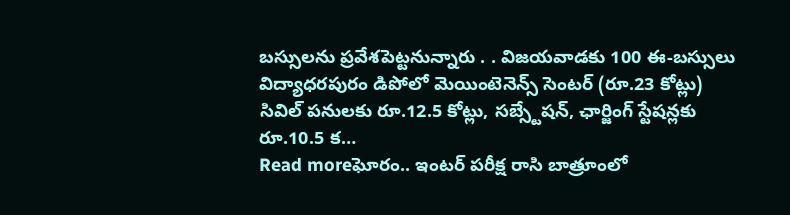బస్సులను ప్రవేశపెట్టనున్నారు . . విజయవాడకు 100 ఈ-బస్సులు విద్యాధరపురం డిపోలో మెయింటెనెన్స్ సెంటర్ (రూ.23 కోట్లు) సివిల్ పనులకు రూ.12.5 కోట్లు, సబ్స్టేషన్, ఛార్జింగ్ స్టేషన్లకు రూ.10.5 క…
Read moreఘోరం.. ఇంటర్ పరీక్ష రాసి బాత్రూంలో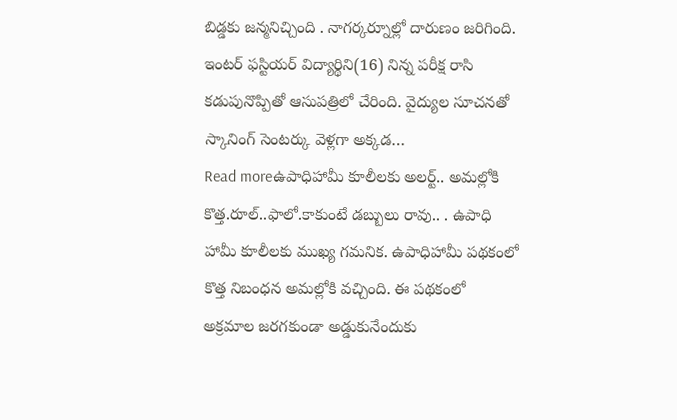బిడ్డకు జన్మనిచ్చింది . నాగర్కర్నూల్లో దారుణం జరిగింది. ఇంటర్ ఫస్టియర్ విద్యార్థిని(16) నిన్న పరీక్ష రాసి కడుపునొప్పితో ఆసుపత్రిలో చేరింది. వైద్యుల సూచనతో స్కానింగ్ సెంటర్కు వెళ్లగా అక్కడ…
Read moreఉపాధిహామీ కూలీలకు అలర్ట్.. అమల్లోకి కొత్త.రూల్..ఫాలో.కాకుంటే డబ్బులు రావు.. . ఉపాధి హామీ కూలీలకు ముఖ్య గమనిక. ఉపాధిహామీ పథకంలో కొత్త నిబంధన అమల్లోకి వచ్చింది. ఈ పథకంలో అక్రమాల జరగకుండా అడ్డుకునేందుకు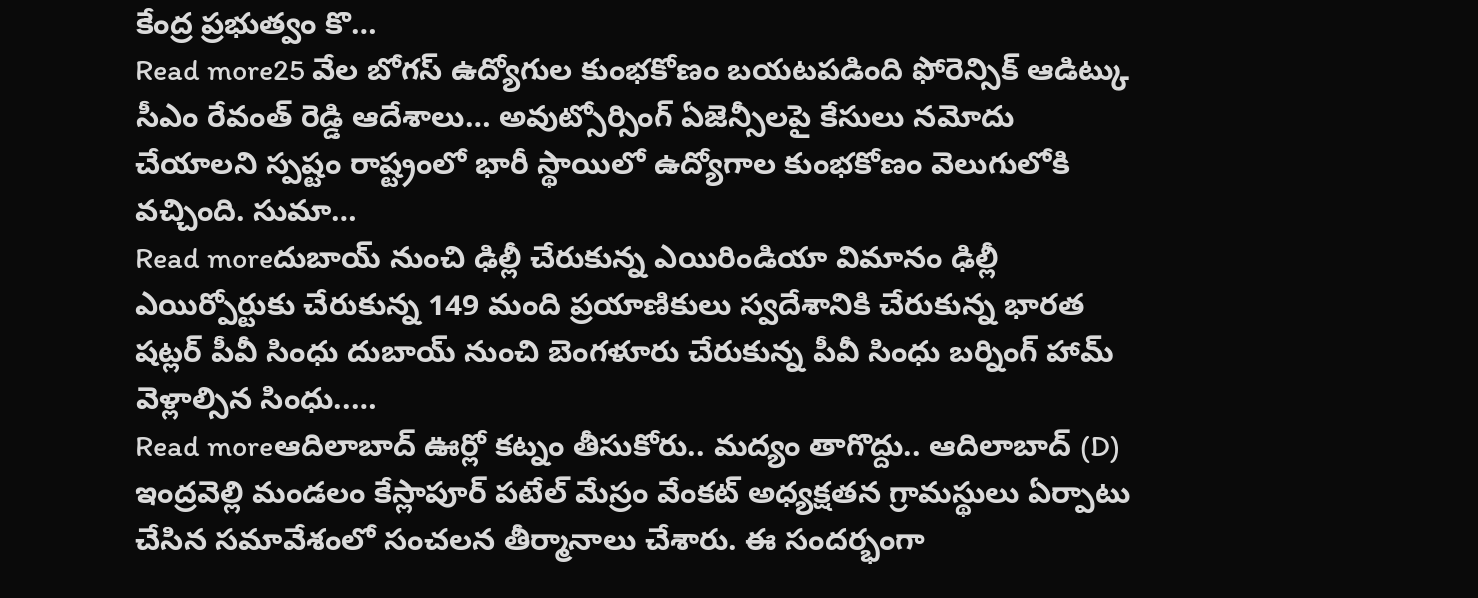కేంద్ర ప్రభుత్వం కొ…
Read more25 వేల బోగస్ ఉద్యోగుల కుంభకోణం బయటపడింది ఫోరెన్సిక్ ఆడిట్కు సీఎం రేవంత్ రెడ్డి ఆదేశాలు… అవుట్సోర్సింగ్ ఏజెన్సీలపై కేసులు నమోదు చేయాలని స్పష్టం రాష్ట్రంలో భారీ స్థాయిలో ఉద్యోగాల కుంభకోణం వెలుగులోకి వచ్చింది. సుమా…
Read moreదుబాయ్ నుంచి ఢిల్లీ చేరుకున్న ఎయిరిండియా విమానం ఢిల్లీ ఎయిర్పోర్టుకు చేరుకున్న 149 మంది ప్రయాణికులు స్వదేశానికి చేరుకున్న భారత షట్లర్ పీవీ సింధు దుబాయ్ నుంచి బెంగళూరు చేరుకున్న పీవీ సింధు బర్నింగ్ హామ్ వెళ్లాల్సిన సింధు..…
Read moreఆదిలాబాద్ ఊర్లో కట్నం తీసుకోరు.. మద్యం తాగొద్దు.. ఆదిలాబాద్ (D) ఇంద్రవెల్లి మండలం కేస్లాపూర్ పటేల్ మేస్రం వేంకట్ అధ్యక్షతన గ్రామస్థులు ఏర్పాటు చేసిన సమావేశంలో సంచలన తీర్మానాలు చేశారు. ఈ సందర్భంగా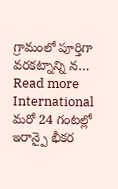గ్రామంలో పూర్తిగా వరకట్నాన్ని న…
Read more
International
మరో 24 గంటల్లో ఇరాన్పై భీకర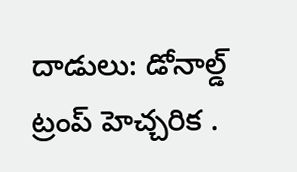దాడులు: డోనాల్డ్ ట్రంప్ హెచ్చరిక .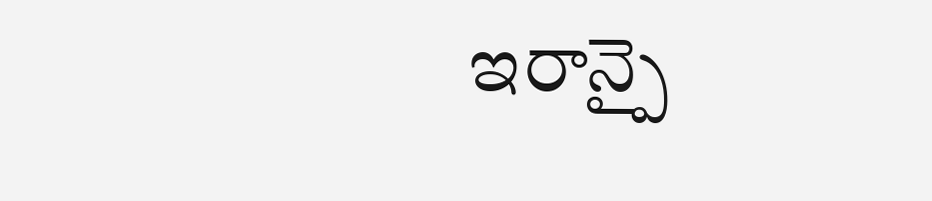ఇరాన్పై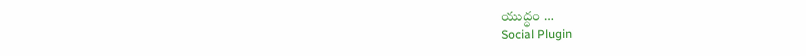యుద్ధం …
Social Plugin